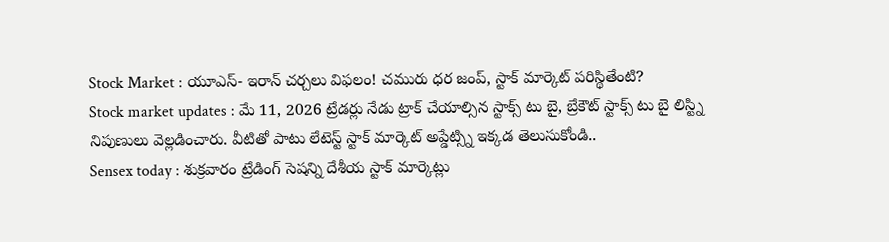Stock Market : యూఎస్- ఇరాన్ చర్చలు విఫలం! చమురు ధర జంప్, స్టాక్ మార్కెట్ పరిస్థితేంటి?
Stock market updates : మే 11, 2026 ట్రేడర్లు నేడు ట్రాక్ చేయాల్సిన స్టాక్స్ టు బై, బ్రేకౌట్ స్టాక్స్ టు బై లిస్ట్ని నిపుణులు వెల్లడించారు. వీటితో పాటు లేటెస్ట్ స్టాక్ మార్కెట్ అప్డేట్స్ని ఇక్కడ తెలుసుకోండి..
Sensex today : శుక్రవారం ట్రేడింగ్ సెషన్ని దేశీయ స్టాక్ మార్కెట్లు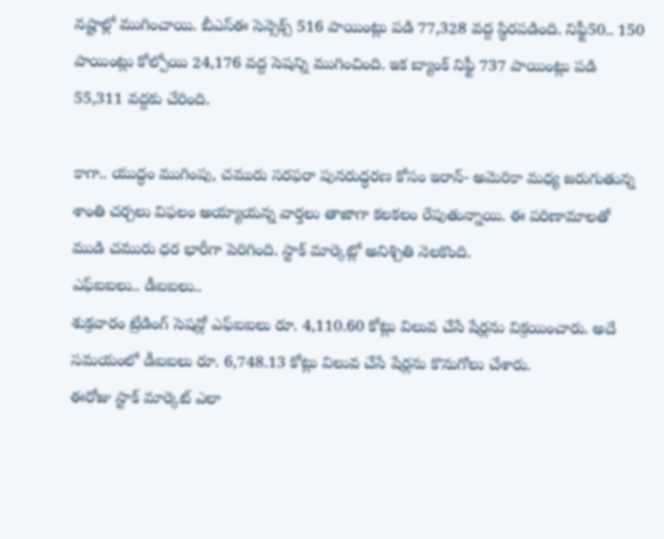నష్టాల్లో ముగించాయి. బీఎస్ఈ సెన్సెక్స్ 516 పాయింట్లు పడి 77,328 వద్ద స్థిరపడింది. నిఫ్టీ50.. 150 పాయింట్లు కోల్పోయి 24,176 వద్ద సెషన్ని ముగించింది. ఇక బ్యాంక్ నిఫ్టీ 737 పాయింట్లు పడి 55,311 వద్దకు చేరింది.

కాగా.. యుద్ధం ముగింపు, చమురు సరఫరా పునరుద్ధరణ కోసం ఇరాన్- అమెరికా మధ్య జరుగుతున్న శాంతి చర్చలు విఫలం అయ్యాయన్న వార్తలు తాజాగా కలకలం రేపుతున్నాయి. ఈ పరిణామాలతో ముడి చమురు ధర భారీగా పెరిగింది. స్టాక్ మార్కెట్లో అనిశ్చితి నెలకొంది.
ఎఫ్ఐఐలు.. డీఐఐలు..
శుక్రవారం ట్రేడింగ్ సెషన్లో ఎఫ్ఐఐలు రూ. 4,110.60 కోట్లు విలువ చేసే షేర్లను విక్రయించారు. అదే సమయంలో డీఐఐలు రూ. 6,748.13 కోట్లు విలువ చేసే షేర్లను కొనుగోలు చేశారు.
ఈరోజు స్టాక్ మార్కెట్ ఎలా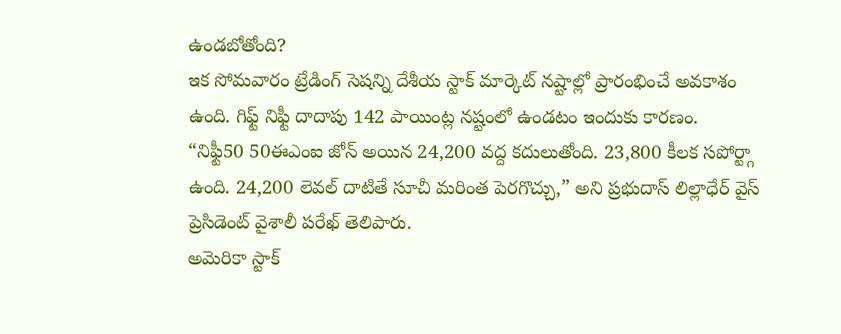ఉండబోతోంది?
ఇక సోమవారం ట్రేడింగ్ సెషన్ని దేశీయ స్టాక్ మార్కెట్ నష్టాల్లో ప్రారంభించే అవకాశం ఉంది. గిఫ్ట్ నిఫ్టీ దాదాపు 142 పాయింట్ల నష్టంలో ఉండటం ఇందుకు కారణం.
“నిఫ్టీ50 50ఈఎంఐ జోన్ అయిన 24,200 వద్ద కదులుతోంది. 23,800 కీలక సపోర్ట్గా ఉంది. 24,200 లెవల్ దాటితే సూచీ మరింత పెరగొచ్చు,” అని ప్రభుదాస్ లిల్లాధేర్ వైస్ ప్రెసిడెంట్ వైశాలీ పరేఖ్ తెలిపారు.
అమెరికా స్టాక్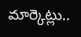మార్కెట్లు..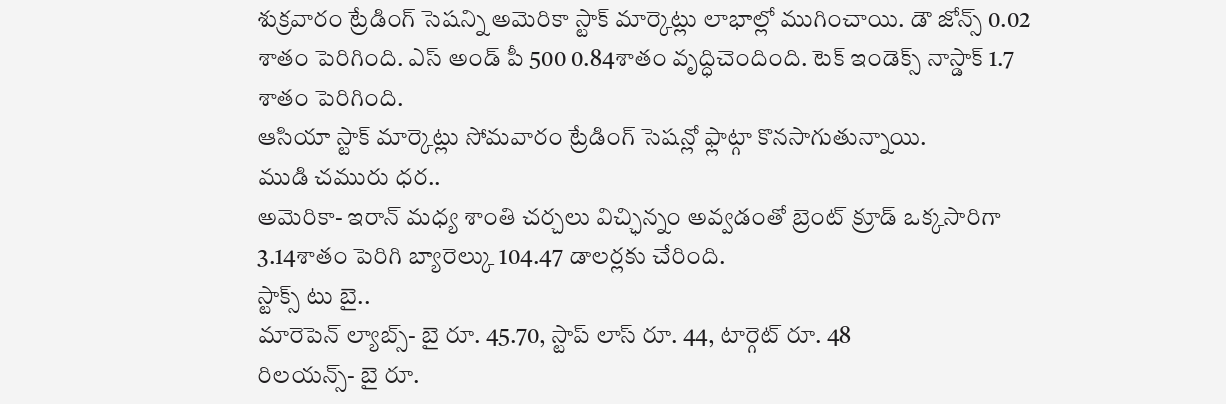శుక్రవారం ట్రేడింగ్ సెషన్ని అమెరికా స్టాక్ మార్కెట్లు లాభాల్లో ముగించాయి. డౌ జోన్స్ 0.02 శాతం పెరిగింది. ఎస్ అండ్ పీ 500 0.84శాతం వృద్ధిచెందింది. టెక్ ఇండెక్స్ నాస్డాక్ 1.7 శాతం పెరిగింది.
ఆసియా స్టాక్ మార్కెట్లు సోమవారం ట్రేడింగ్ సెషన్లో ఫ్లాట్గా కొనసాగుతున్నాయి.
ముడి చమురు ధర..
అమెరికా- ఇరాన్ మధ్య శాంతి చర్చలు విచ్ఛిన్నం అవ్వడంతో బ్రెంట్ క్రూడ్ ఒక్కసారిగా 3.14శాతం పెరిగి బ్యారెల్కు 104.47 డాలర్లకు చేరింది.
స్టాక్స్ టు బై..
మారెపెన్ ల్యాబ్స్- బై రూ. 45.70, స్టాప్ లాస్ రూ. 44, టార్గెట్ రూ. 48
రిలయన్స్- బై రూ.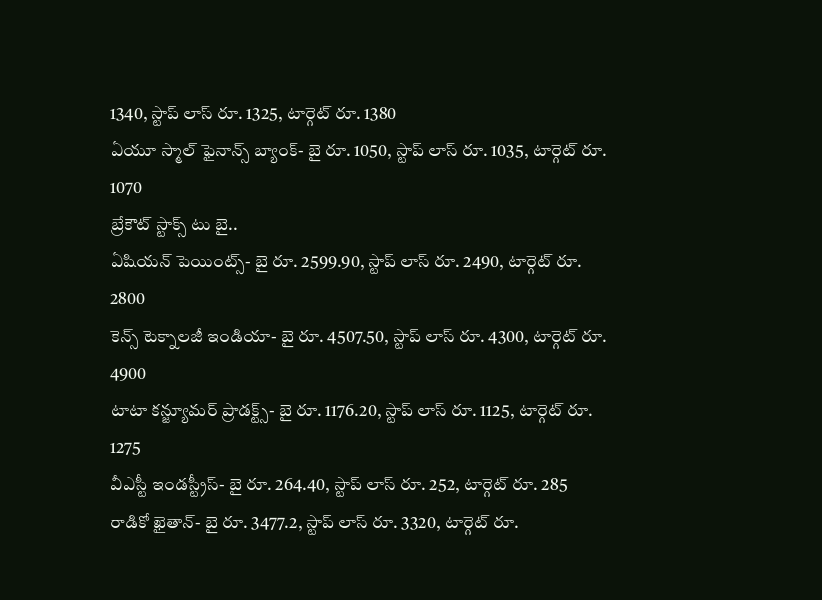1340, స్టాప్ లాస్ రూ. 1325, టార్గెట్ రూ. 1380
ఏయూ స్మాల్ ఫైనాన్స్ బ్యాంక్- బై రూ. 1050, స్టాప్ లాస్ రూ. 1035, టార్గెట్ రూ. 1070
బ్రేకౌట్ స్టాక్స్ టు బై..
ఏషియన్ పెయింట్స్- బై రూ. 2599.90, స్టాప్ లాస్ రూ. 2490, టార్గెట్ రూ. 2800
కెన్స్ టెక్నాలజీ ఇండియా- బై రూ. 4507.50, స్టాప్ లాస్ రూ. 4300, టార్గెట్ రూ. 4900
టాటా కన్జ్యూమర్ ప్రాడక్ట్స్- బై రూ. 1176.20, స్టాప్ లాస్ రూ. 1125, టార్గెట్ రూ. 1275
వీఎస్టీ ఇండస్ట్రీస్- బై రూ. 264.40, స్టాప్ లాస్ రూ. 252, టార్గెట్ రూ. 285
రాడికో ఖైతాన్- బై రూ. 3477.2, స్టాప్ లాస్ రూ. 3320, టార్గెట్ రూ.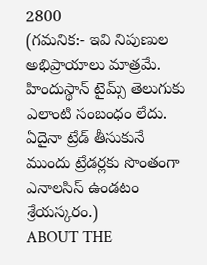2800
(గమనిక:- ఇవి నిపుణుల అభిప్రాయాలు మాత్రమే. హిందుస్థాన్ టైమ్స్ తెలుగుకు ఎలాంటి సంబంధం లేదు. ఏదైనా ట్రేడ్ తీసుకునే ముందు ట్రేడర్లకు సొంతంగా ఎనాలసిస్ ఉండటం శ్రేయస్కరం.)
ABOUT THE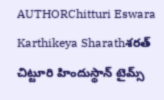AUTHORChitturi Eswara Karthikeya Sharathశరత్ చిట్టూరి హిందుస్థాన్ టైమ్స్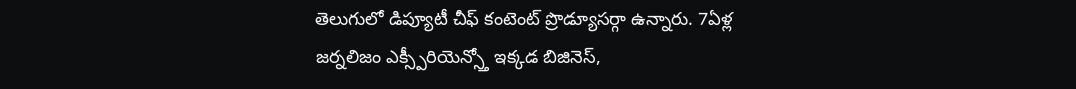తెలుగులో డిప్యూటీ చీఫ్ కంటెంట్ ప్రొడ్యూసర్గా ఉన్నారు. 7ఏళ్ల జర్నలిజం ఎక్స్పీరియెన్స్తో ఇక్కడ బిజినెస్,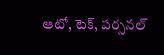ఆటో, టెక్, పర్సనల్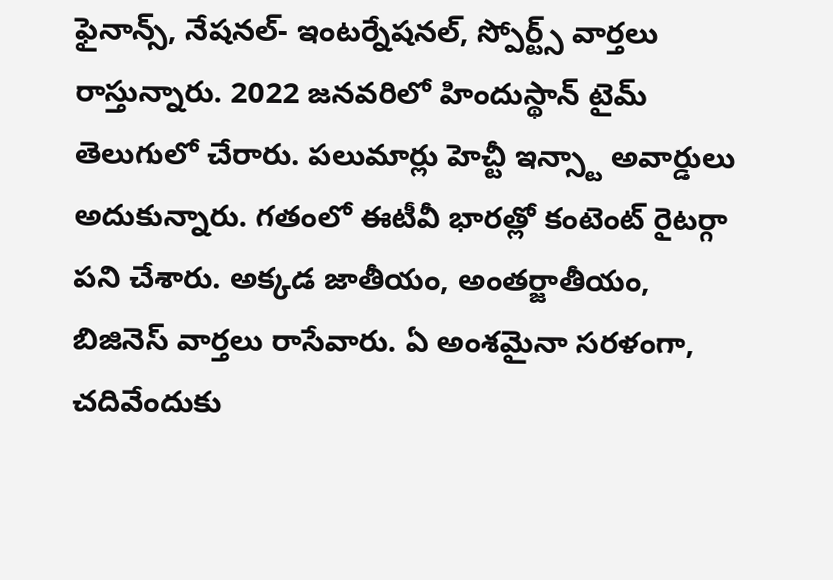ఫైనాన్స్, నేషనల్- ఇంటర్నేషనల్, స్పోర్ట్స్ వార్తలు రాస్తున్నారు. 2022 జనవరిలో హిందుస్థాన్ టైమ్ తెలుగులో చేరారు. పలుమార్లు హెచ్టీ ఇన్స్టా అవార్డులు అదుకున్నారు. గతంలో ఈటీవీ భారత్లో కంటెంట్ రైటర్గా పని చేశారు. అక్కడ జాతీయం, అంతర్జాతీయం, బిజినెస్ వార్తలు రాసేవారు. ఏ అంశమైనా సరళంగా, చదివేందుకు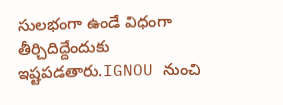సులభంగా ఉండే విధంగా తీర్చిదిద్దేందుకు ఇష్టపడతారు.IGNOU నుంచి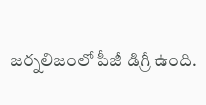జర్నలిజంలో పీజీ డిగ్రీ ఉంది.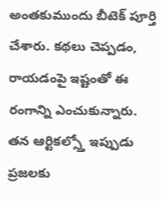అంతకుముందు బీటెక్ పూర్తి చేశారు. కథలు చెప్పడం, రాయడంపై ఇష్టంతో ఈ రంగాన్ని ఎంచుకున్నారు. తన ఆర్టికల్స్తో ఇప్పుడు ప్రజలకు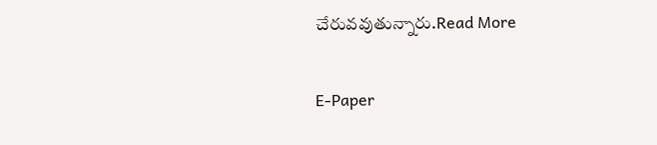చేరువవుతున్నారు.Read More

E-Paper